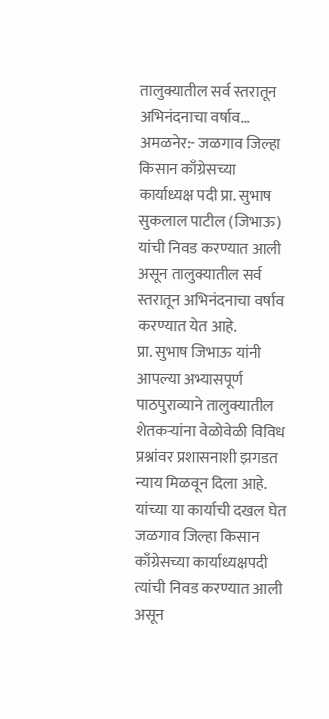तालुक्यातील सर्व स्तरातून अभिनंदनाचा वर्षाव…
अमळनेर:- जळगाव जिल्हा किसान काँग्रेसच्या कार्याध्यक्ष पदी प्रा. सुभाष सुकलाल पाटील (जिभाऊ) यांची निवड करण्यात आली असून तालुक्यातील सर्व स्तरातून अभिनंदनाचा वर्षाव करण्यात येत आहे.
प्रा. सुभाष जिभाऊ यांनी आपल्या अभ्यासपूर्ण पाठपुराव्याने तालुक्यातील शेतकऱ्यांना वेळोवेळी विविध प्रश्नांवर प्रशासनाशी झगडत न्याय मिळवून दिला आहे. यांच्या या कार्याची दखल घेत जळगाव जिल्हा किसान काँग्रेसच्या कार्याध्यक्षपदी त्यांची निवड करण्यात आली असून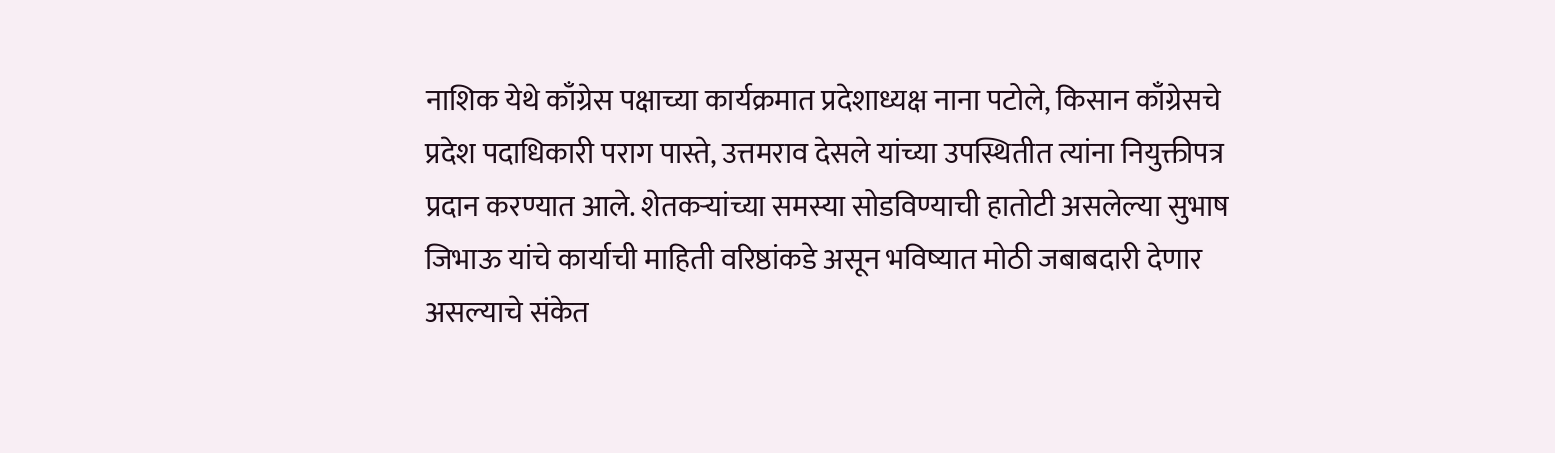नाशिक येथे काँग्रेस पक्षाच्या कार्यक्रमात प्रदेशाध्यक्ष नाना पटोले, किसान काँग्रेसचे प्रदेश पदाधिकारी पराग पास्ते, उत्तमराव देसले यांच्या उपस्थितीत त्यांना नियुक्तीपत्र प्रदान करण्यात आले. शेतकऱ्यांच्या समस्या सोडविण्याची हातोटी असलेल्या सुभाष जिभाऊ यांचे कार्याची माहिती वरिष्ठांकडे असून भविष्यात मोठी जबाबदारी देणार असल्याचे संकेत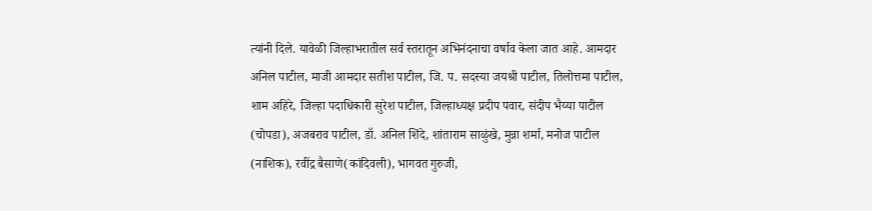त्यांनी दिले. यावेळी जिल्हाभरातील सर्व स्तरातून अभिनंदनाचा वर्षाव केला जात आहे. आमदार अनिल पाटील, माजी आमदार सतीश पाटील, जि. प. सदस्या जयश्री पाटील, तिलोत्तमा पाटील, शाम अहिरे, जिल्हा पदाधिकारी सुरेश पाटील, जिल्हाध्यक्ष प्रदीप पवार, संदीप भैय्या पाटील (चोपडा), अजबराव पाटील, डॉ. अनिल शिंदे, शांताराम साळुंखे, मुन्ना शर्मा, मनोज पाटील (नाशिक), रवींद्र बैसाणे(कांदिवली), भागवत गुरुजी,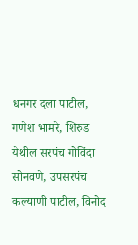धनगर दला पाटील, गणेश भामरे, शिरुड येथील सरपंच गोविंदा सोनवणे, उपसरपंच कल्याणी पाटील, विनोद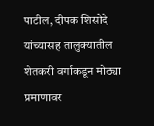पाटील, दीपक शिसोदे यांच्यासह तालुक्यातील शेतकरी वर्गाकडून मोठ्या प्रमाणावर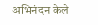अभिनंदन केले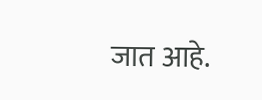जात आहे.